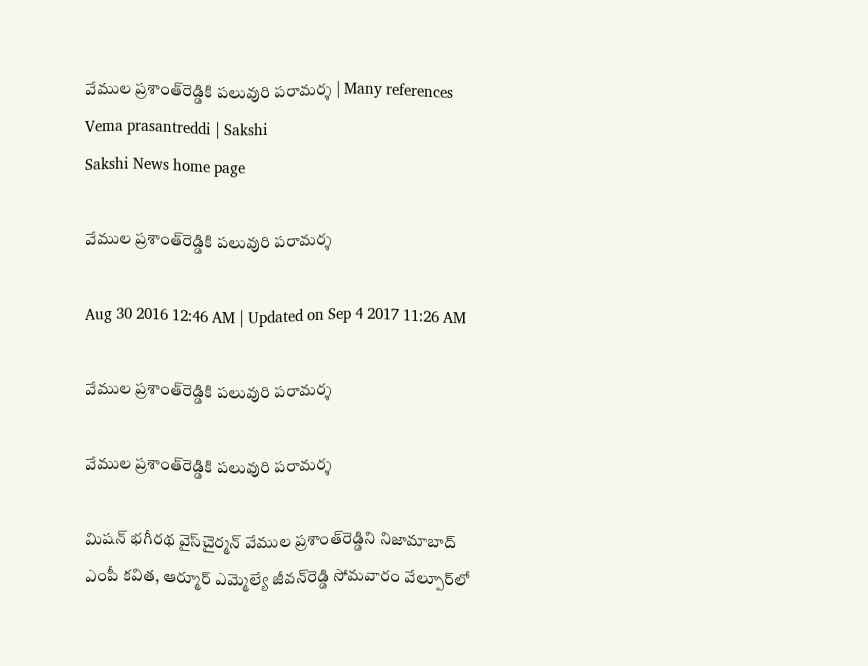వేముల ప్రశాంత్‌రెడ్డికి పలువురి పరామర్శ | Many references Vema prasantreddi | Sakshi
Sakshi News home page

వేముల ప్రశాంత్‌రెడ్డికి పలువురి పరామర్శ

Aug 30 2016 12:46 AM | Updated on Sep 4 2017 11:26 AM

వేముల ప్రశాంత్‌రెడ్డికి పలువురి పరామర్శ

వేముల ప్రశాంత్‌రెడ్డికి పలువురి పరామర్శ

మిషన్‌ భగీరథ వైస్‌చైర్మన్‌ వేముల ప్రశాంత్‌రెడ్డిని నిజామాబాద్‌ ఎంపీ కవిత, ఆర్మూర్‌ ఎమ్మెల్యే జీవన్‌రెడ్డి సోమవారం వేల్పూర్‌లో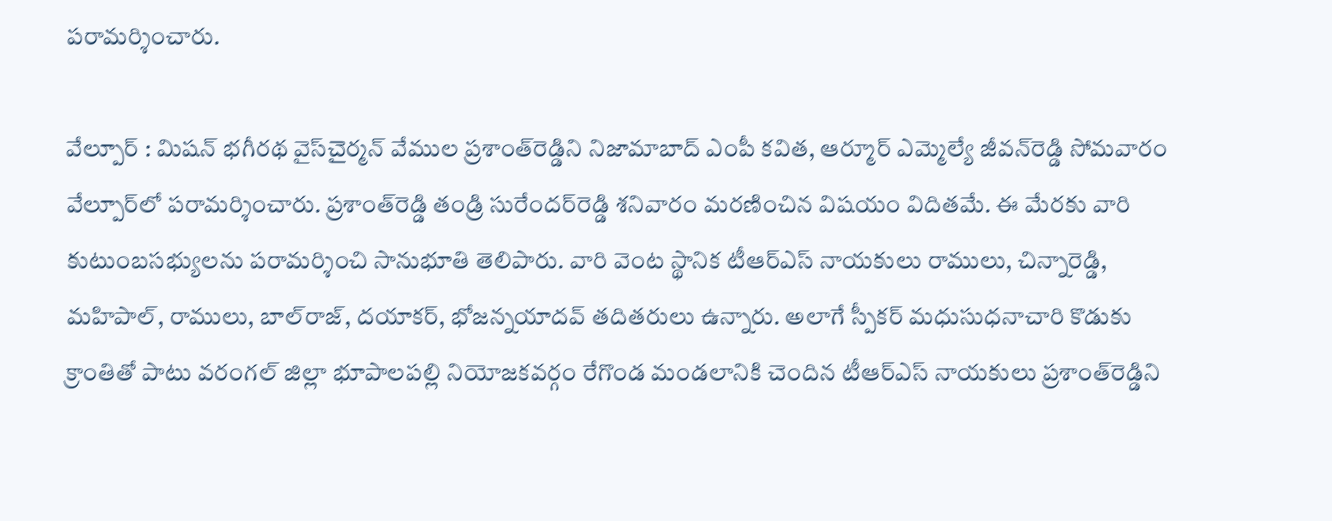పరామర్శించారు.

వేల్పూర్‌ : మిషన్‌ భగీరథ వైస్‌చైర్మన్‌ వేముల ప్రశాంత్‌రెడ్డిని నిజామాబాద్‌ ఎంపీ కవిత, ఆర్మూర్‌ ఎమ్మెల్యే జీవన్‌రెడ్డి సోమవారం వేల్పూర్‌లో పరామర్శించారు. ప్రశాంత్‌రెడ్డి తండ్రి సురేందర్‌రెడ్డి శనివారం మరణించిన విషయం విదితమే. ఈ మేరకు వారి కుటుంబసభ్యులను పరామర్శించి సానుభూతి తెలిపారు. వారి వెంట స్థానిక టీఆర్‌ఎస్‌ నాయకులు రాములు, చిన్నారెడ్డి, మహిపాల్, రాములు, బాల్‌రాజ్, దయాకర్, భోజన్నయాదవ్‌ తదితరులు ఉన్నారు. అలాగే స్పీకర్‌ మధుసుధనాచారి కొడుకు క్రాంతితో పాటు వరంగల్‌ జిల్లా భూపాలపల్లి నియోజకవర్గం రేగొండ మండలానికి చెందిన టీఆర్‌ఎస్‌ నాయకులు ప్రశాంత్‌రెడ్డిని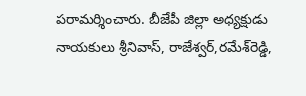పరామర్శించారు. బీజేపీ జిల్లా అధ్యక్షుడు నాయకులు శ్రీనివాస్, రాజేశ్వర్,రమేశ్‌రెడ్డి,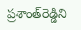ప్రశాంత్‌రెడ్డిని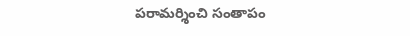పరామర్శించి సంతాపం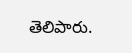తెలిపారు.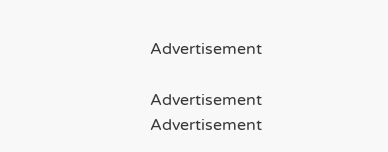Advertisement

Advertisement
Advertisement